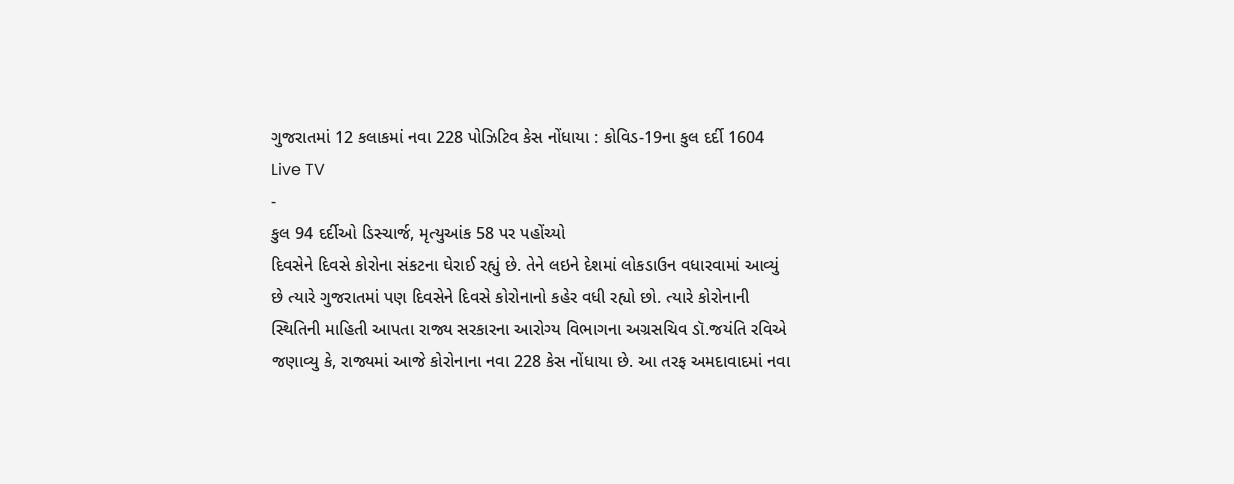ગુજરાતમાં 12 કલાકમાં નવા 228 પોઝિટિવ કેસ નોંધાયા : કોવિડ-19ના કુલ દર્દી 1604
Live TV
-
કુલ 94 દર્દીઓ ડિસ્ચાર્જ, મૃત્યુઆંક 58 પર પહોંચ્યો
દિવસેને દિવસે કોરોના સંકટના ઘેરાઈ રહ્યું છે. તેને લઇને દેશમાં લોકડાઉન વધારવામાં આવ્યું છે ત્યારે ગુજરાતમાં પણ દિવસેને દિવસે કોરોનાનો કહેર વધી રહ્યો છો. ત્યારે કોરોનાની સ્થિતિની માહિતી આપતા રાજ્ય સરકારના આરોગ્ય વિભાગના અગ્રસચિવ ડૉ.જયંતિ રવિએ જણાવ્યુ કે, રાજ્યમાં આજે કોરોનાના નવા 228 કેસ નોંધાયા છે. આ તરફ અમદાવાદમાં નવા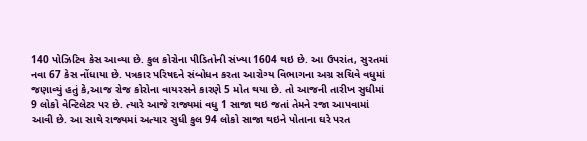140 પોઝિટિવ કેસ આવ્યા છે. કુલ કોરોના પીડિતોની સંખ્યા 1604 થઇ છે. આ ઉપરાંત, સુરતમાં નવા 67 કેસ નોંધાયા છે. પત્રકાર પરિષદને સંબોધન કરતા આરોગ્ય વિભાગના અગ્ર સચિવે વધુમાં જણાવ્યું હતું કે,આજ રોજ કોરોના વાયરસને કારણે 5 મોત થયા છે. તો આજની તારીખ સુધીમાં 9 લોકો વેન્ટિલેટર પર છે. ત્યારે આજે રાજ્યમાં વધુ 1 સાજા થઇ જતાં તેમને રજા આપવામાં આવી છે. આ સાથે રાજ્યમાં અત્યાર સુધી કુલ 94 લોકો સાજા થઇને પોતાના ઘરે પરત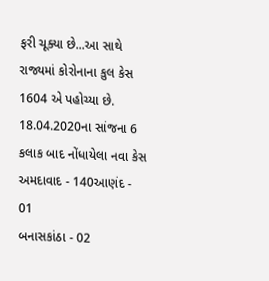ફરી ચૂક્યા છે...આ સાથે રાજ્યમાં કોરોનાના કુલ કેસ 1604 એ પહોચ્યા છે.
18.04.2020ના સાંજના 6 કલાક બાદ નોંધાયેલા નવા કેસ
અમદાવાદ - 140આણંદ - 01
બનાસકાંઠા - 02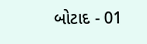બોટાદ - 01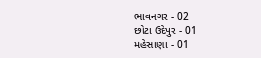ભાવનગર - 02
છોટા ઉદેપુર - 01
મહેસાણા - 01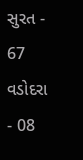સુરત - 67
વડોદરા - 08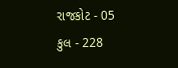રાજકોટ - 05
કુલ - 228